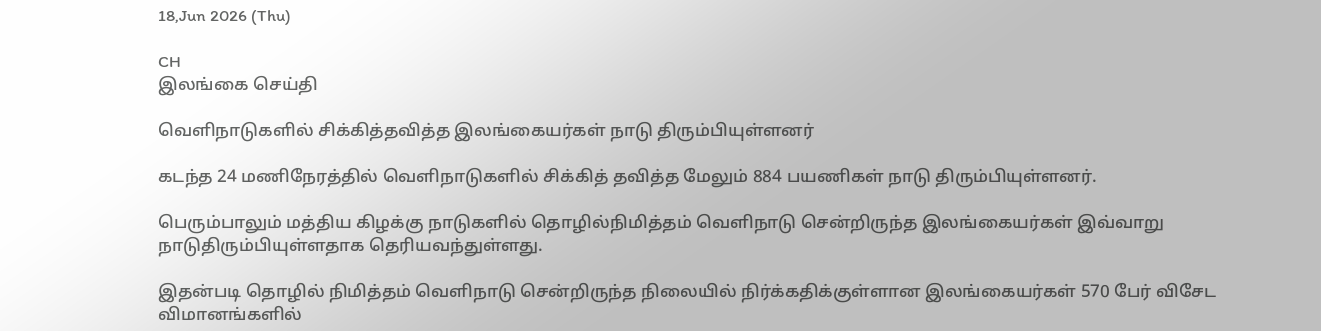18,Jun 2026 (Thu)

CH
இலங்கை செய்தி

வெளிநாடுகளில் சிக்கித்தவித்த இலங்கையர்கள் நாடு திரும்பியுள்ளனர்

கடந்த 24 மணிநேரத்தில் வெளிநாடுகளில் சிக்கித் தவித்த மேலும் 884 பயணிகள் நாடு திரும்பியுள்ளனர்.

பெரும்பாலும் மத்திய கிழக்கு நாடுகளில் தொழில்நிமித்தம் வெளிநாடு சென்றிருந்த இலங்கையர்கள் இவ்வாறு நாடுதிரும்பியுள்ளதாக தெரியவந்துள்ளது.

இதன்படி தொழில் நிமித்தம் வெளிநாடு சென்றிருந்த நிலையில் நிர்க்கதிக்குள்ளான இலங்கையர்கள் 570 பேர் விசேட விமானங்களில்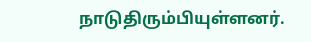நாடுதிரும்பியுள்ளனர்.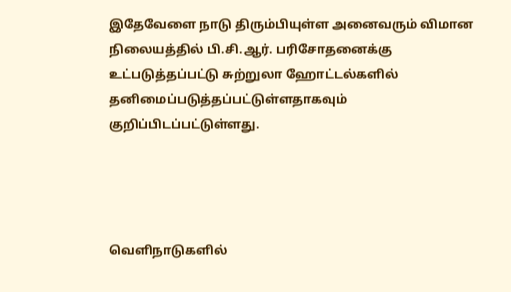இதேவேளை நாடு திரும்பியுள்ள அனைவரும் விமான நிலையத்தில் பி.சி.ஆர். பரிசோதனைக்கு உட்படுத்தப்பட்டு சுற்றுலா ஹோட்டல்களில் தனிமைப்படுத்தப்பட்டுள்ளதாகவும் குறிப்பிடப்பட்டுள்ளது.




வெளிநாடுகளில்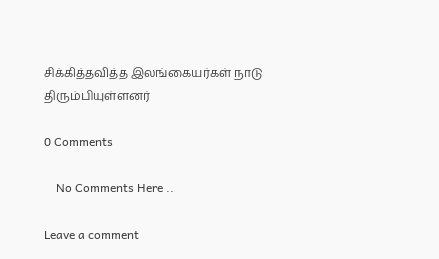சிக்கித்தவித்த இலங்கையர்கள் நாடு திரும்பியுள்ளனர்

0 Comments

    No Comments Here ..

Leave a comment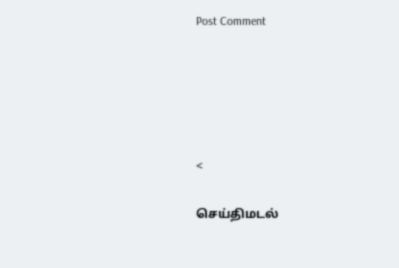Post Comment





<

செய்திமடல்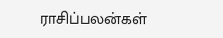ராசிப்பலன்கள்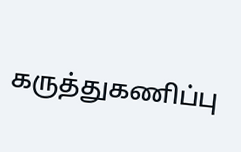கருத்துகணிப்பு